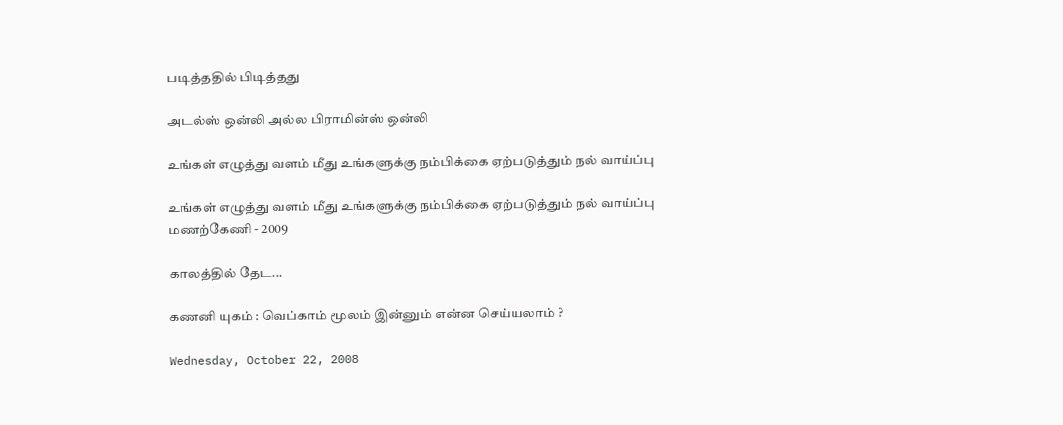படித்ததில் பிடித்தது

அடல்ஸ் ஒன்லி அல்ல பிராமின்ஸ் ஒன்லி

உங்கள் எழுத்து வளம் மீது உங்களுக்கு நம்பிக்கை ஏற்படுத்தும் நல் வாய்ப்பு

உங்கள் எழுத்து வளம் மீது உங்களுக்கு நம்பிக்கை ஏற்படுத்தும் நல் வாய்ப்பு
மணற்கேணி - 2009

காலத்தில் தேட...

கணனி யுகம் : வெப்காம் மூலம் இன்னும் என்ன செய்யலாம் ?

Wednesday, October 22, 2008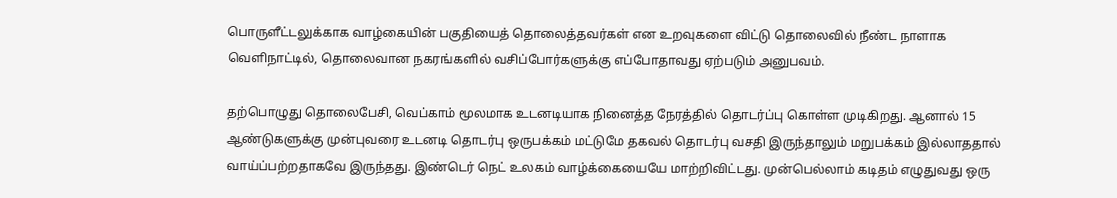பொருளீட்டலுக்காக வாழ்கையின் பகுதியைத் தொலைத்தவர்கள் என உறவுகளை விட்டு தொலைவில் நீண்ட நாளாக வெளிநாட்டில், தொலைவான நகரங்களில் வசிப்போர்களுக்கு எப்போதாவது ஏற்படும் அனுபவம்.

தற்பொழுது தொலைபேசி, வெப்காம் மூலமாக உடனடியாக நினைத்த நேரத்தில் தொடர்ப்பு கொள்ள முடிகிறது. ஆனால் 15 ஆண்டுகளுக்கு முன்புவரை உடனடி தொடர்பு ஒருபக்கம் மட்டுமே தகவல் தொடர்பு வசதி இருந்தாலும் மறுபக்கம் இல்லாததால் வாய்ப்பற்றதாகவே இருந்தது. இண்டெர் நெட் உலகம் வாழ்க்கையையே மாற்றிவிட்டது. முன்பெல்லாம் கடிதம் எழுதுவது ஒரு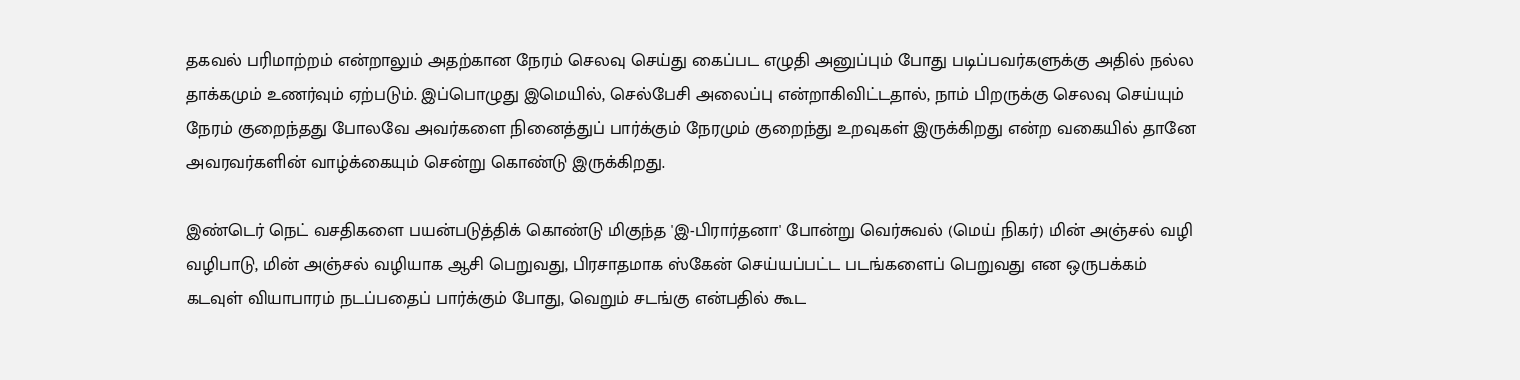தகவல் பரிமாற்றம் என்றாலும் அதற்கான நேரம் செலவு செய்து கைப்பட எழுதி அனுப்பும் போது படிப்பவர்களுக்கு அதில் நல்ல தாக்கமும் உணர்வும் ஏற்படும். இப்பொழுது இமெயில், செல்பேசி அலைப்பு என்றாகிவிட்டதால், நாம் பிறருக்கு செலவு செய்யும் நேரம் குறைந்தது போலவே அவர்களை நினைத்துப் பார்க்கும் நேரமும் குறைந்து உறவுகள் இருக்கிறது என்ற வகையில் தானே அவரவர்களின் வாழ்க்கையும் சென்று கொண்டு இருக்கிறது.

இண்டெர் நெட் வசதிகளை பயன்படுத்திக் கொண்டு மிகுந்த 'இ-பிரார்தனா' போன்று வெர்சுவல் (மெய் நிகர்) மின் அஞ்சல் வழி வழிபாடு, மின் அஞ்சல் வழியாக ஆசி பெறுவது, பிரசாதமாக ஸ்கேன் செய்யப்பட்ட படங்களைப் பெறுவது என ஒருபக்கம் கடவுள் வியாபாரம் நடப்பதைப் பார்க்கும் போது, வெறும் சடங்கு என்பதில் கூட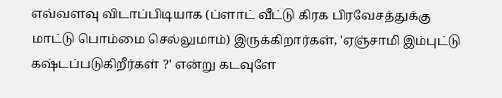எவ்வளவு விடாப்பிடியாக (ப்ளாட் வீட்டு கிரக பிரவேசத்துக்கு மாட்டு பொம்மை செல்லுமாம்) இருக்கிறார்கள், 'ஏஞ்சாமி இம்புட்டு கஷ்டப்படுகிறீர்கள் ?' என்று கடவுளே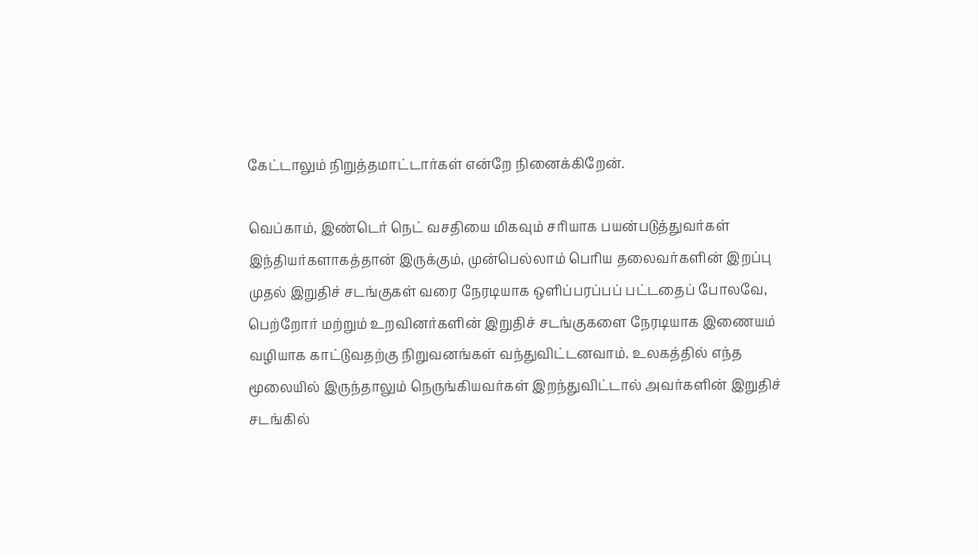கேட்டாலும் நிறுத்தமாட்டார்கள் என்றே நினைக்கிறேன்.

வெப்காம், இண்டெர் நெட் வசதியை மிகவும் சரியாக பயன்படுத்துவர்கள் இந்தியர்களாகத்தான் இருக்கும், முன்பெல்லாம் பெரிய தலைவர்களின் இறப்பு முதல் இறுதிச் சடங்குகள் வரை நேரடியாக ஒளிப்பரப்பப் பட்டதைப் போலவே, பெற்றோர் மற்றும் உறவினர்களின் இறுதிச் சடங்குகளை நேரடியாக இணையம் வழியாக காட்டுவதற்கு நிறுவனங்கள் வந்துவிட்டனவாம். உலகத்தில் எந்த மூலையில் இருந்தாலும் நெருங்கியவர்கள் இறந்துவிட்டால் அவர்களின் இறுதிச் சடங்கில்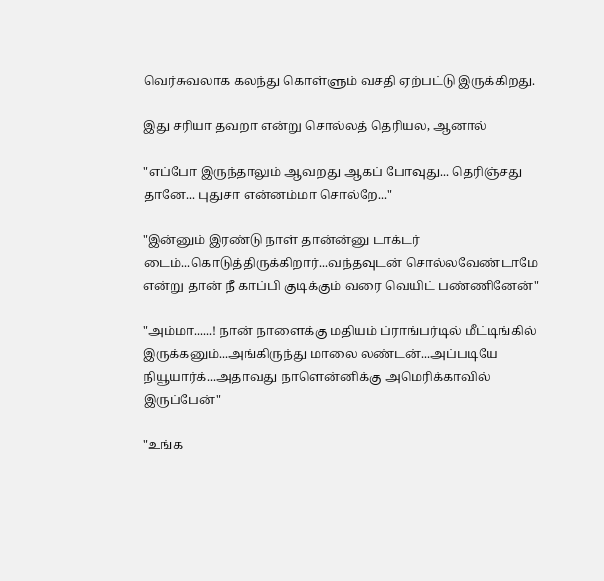வெர்சுவலாக கலந்து கொள்ளும் வசதி ஏற்பட்டு இருக்கிறது.

இது சரியா தவறா என்று சொல்லத் தெரியல, ஆனால்

"எப்போ இருந்தாலும் ஆவறது ஆகப் போவுது... தெரிஞ்சது தானே... புதுசா என்னம்மா சொல்றே..."

"இன்னும் இரண்டு நாள் தான்ன்னு டாக்டர் டைம்...கொடுத்திருக்கிறார்...வந்தவுடன் சொல்லவேண்டாமே என்று தான் நீ காப்பி குடிக்கும் வரை வெயிட் பண்ணினேன்"

"அம்மா......! நான் நாளைக்கு மதியம் ப்ராங்பர்டில் மீட்டிங்கில் இருக்கனும்...அங்கிருந்து மாலை லண்டன்...அப்படியே நியூயார்க்...அதாவது நாளென்னிக்கு அமெரிக்காவில் இருப்பேன்"

"உங்க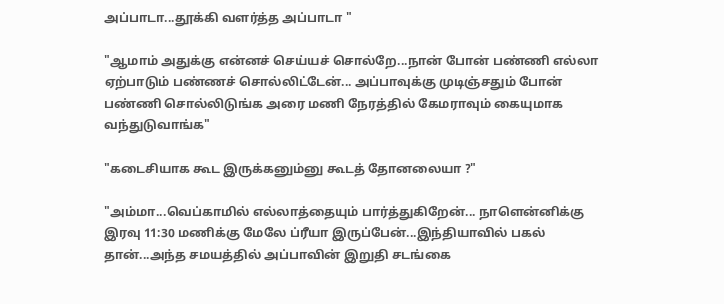அப்பாடா...தூக்கி வளர்த்த அப்பாடா "

"ஆமாம் அதுக்கு என்னச் செய்யச் சொல்றே...நான் போன் பண்ணி எல்லா ஏற்பாடும் பண்ணச் சொல்லிட்டேன்... அப்பாவுக்கு முடிஞ்சதும் போன் பண்ணி சொல்லிடுங்க அரை மணி நேரத்தில் கேமராவும் கையுமாக வந்துடுவாங்க"

"கடைசியாக கூட இருக்கனும்னு கூடத் தோனலையா ?"

"அம்மா...வெப்காமில் எல்லாத்தையும் பார்த்துகிறேன்... நாளென்னிக்கு இரவு 11:30 மணிக்கு மேலே ப்ரீயா இருப்பேன்...இந்தியாவில் பகல் தான்...அந்த சமயத்தில் அப்பாவின் இறுதி சடங்கை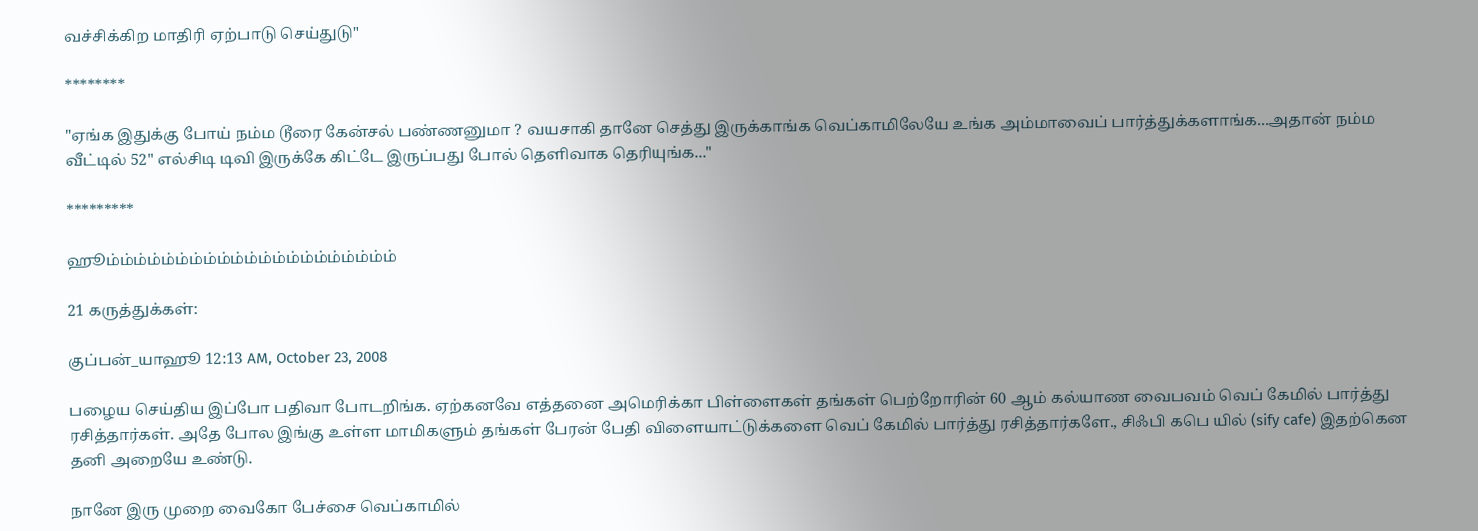வச்சிக்கிற மாதிரி ஏற்பாடு செய்துடு"

********

"ஏங்க இதுக்கு போய் நம்ம டூரை கேன்சல் பண்ணனுமா ? வயசாகி தானே செத்து இருக்காங்க வெப்காமிலேயே உங்க அம்மாவைப் பார்த்துக்களாங்க...அதான் நம்ம வீட்டில் 52" எல்சிடி டிவி இருக்கே கிட்டே இருப்பது போல் தெளிவாக தெரியுங்க..."

*********

ஹூம்ம்ம்ம்ம்ம்ம்ம்ம்ம்ம்ம்ம்ம்ம்ம்ம்ம்ம்ம்ம்

21 கருத்துக்கள்:

குப்பன்_யாஹூ 12:13 AM, October 23, 2008

பழைய செய்திய இப்போ பதிவா போடறிங்க. ஏற்கனவே எத்தனை அமெரிக்கா பிள்ளைகள் தங்கள் பெற்றோரின் 60 ஆம் கல்யாண வைபவம் வெப் கேமில் பார்த்து ரசித்தார்கள். அதே போல இங்கு உள்ள மாமிகளும் தங்கள் பேரன் பேதி விளையாட்டுக்களை வெப் கேமில் பார்த்து ரசித்தார்களே., சிஃபி கபெ யில் (sify cafe) இதற்கென தனி அறையே உண்டு.

நானே இரு முறை வைகோ பேச்சை வெப்காமில்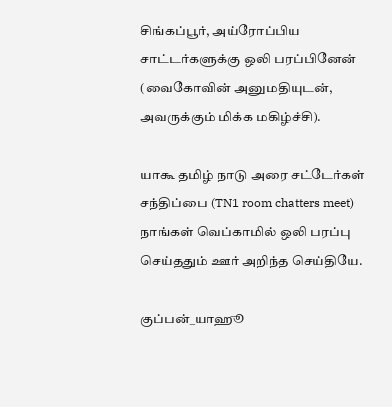சிங்கப்பூர், அய்ரோப்பிய சாட்டர்களுக்கு ஒலி பரப்பினேன் (வைகோவின் அனுமதியுடன், அவருக்கும் மிக்க மகிழ்ச்சி).

யாகூ தமிழ் நாடு அரை சட்டேர்கள் சந்திப்பை (TN1 room chatters meet) நாங்கள் வெப்காமில் ஒலி பரப்பு செய்ததும் ஊர் அறிந்த செய்தியே.

குப்பன்_யாஹூ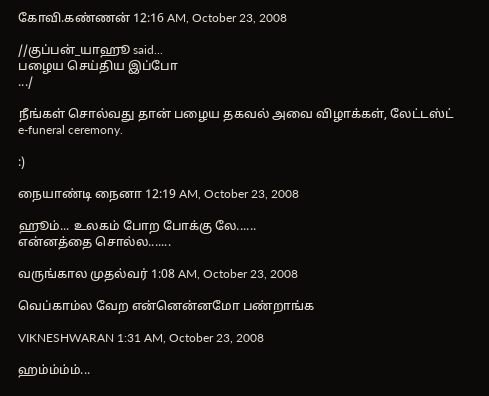கோவி.கண்ணன் 12:16 AM, October 23, 2008

//குப்பன்_யாஹூ said...
பழைய செய்திய இப்போ
.../

நீங்கள் சொல்வது தான் பழைய தகவல் அவை விழாக்கள், லேட்டஸ்ட் e-funeral ceremony.

:)

நையாண்டி நைனா 12:19 AM, October 23, 2008

ஹூம்... உலகம் போற போக்கு லே......
என்னத்தை சொல்ல.......

வருங்கால முதல்வர் 1:08 AM, October 23, 2008

வெப்காம்ல வேற என்னென்னமோ பண்றாங்க

VIKNESHWARAN 1:31 AM, October 23, 2008

ஹம்ம்ம்ம்...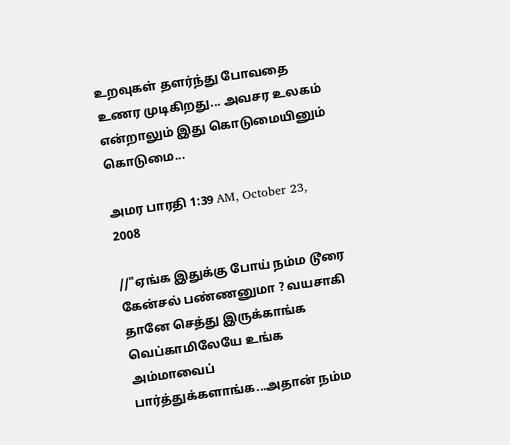உறவுகள் தளர்ந்து போவதை உணர முடிகிறது... அவசர உலகம் என்றாலும் இது கொடுமையினும் கொடுமை...

அமர பாரதி 1:39 AM, October 23, 2008

//"ஏங்க இதுக்கு போய் நம்ம டூரை கேன்சல் பண்ணனுமா ? வயசாகி தானே செத்து இருக்காங்க வெப்காமிலேயே உங்க அம்மாவைப் பார்த்துக்களாங்க...அதான் நம்ம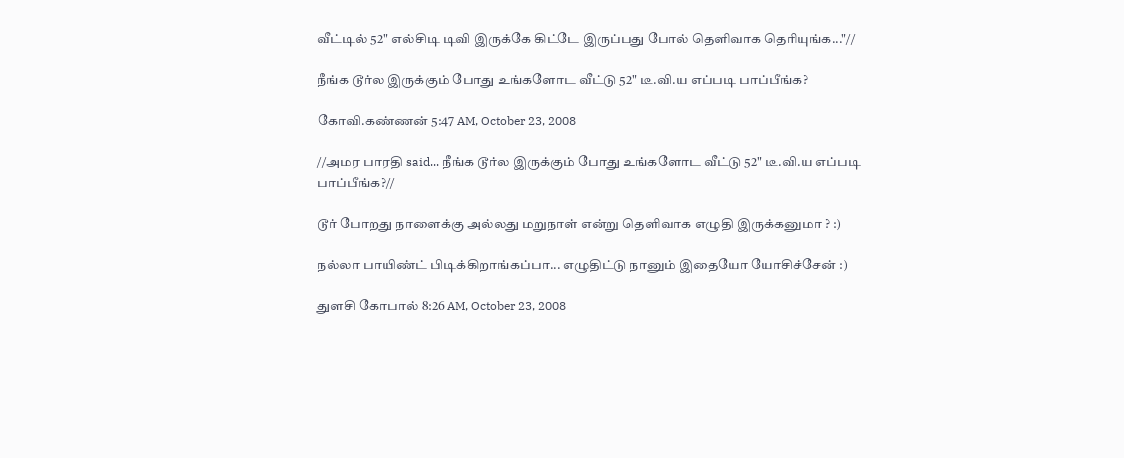வீட்டில் 52" எல்சிடி டிவி இருக்கே கிட்டே இருப்பது போல் தெளிவாக தெரியுங்க..."//

நீங்க டூர்ல இருக்கும் போது உங்களோட வீட்டு 52" டீ.வி.ய எப்படி பாப்பீங்க?

கோவி.கண்ணன் 5:47 AM, October 23, 2008

//அமர பாரதி said... நீங்க டூர்ல இருக்கும் போது உங்களோட வீட்டு 52" டீ.வி.ய எப்படி பாப்பீங்க?//

டூர் போறது நாளைக்கு அல்லது மறுநாள் என்று தெளிவாக எழுதி இருக்கனுமா ? :)

நல்லா பாயிண்ட் பிடிக்கிறாங்கப்பா... எழுதிட்டு நானும் இதையோ யோசிச்சேன் :)

துளசி கோபால் 8:26 AM, October 23, 2008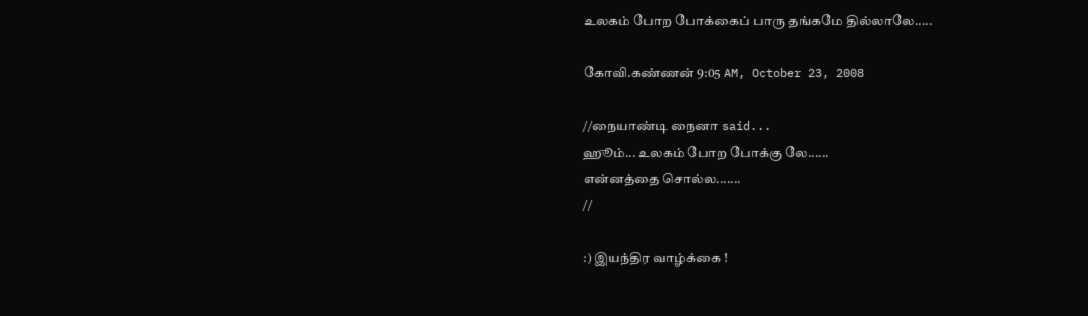உலகம் போற போக்கைப் பாரு தங்கமே தில்லாலே.....

கோவி.கண்ணன் 9:05 AM, October 23, 2008

//நையாண்டி நைனா said...
ஹூம்... உலகம் போற போக்கு லே......
என்னத்தை சொல்ல.......
//

:) இயந்திர வாழ்க்கை !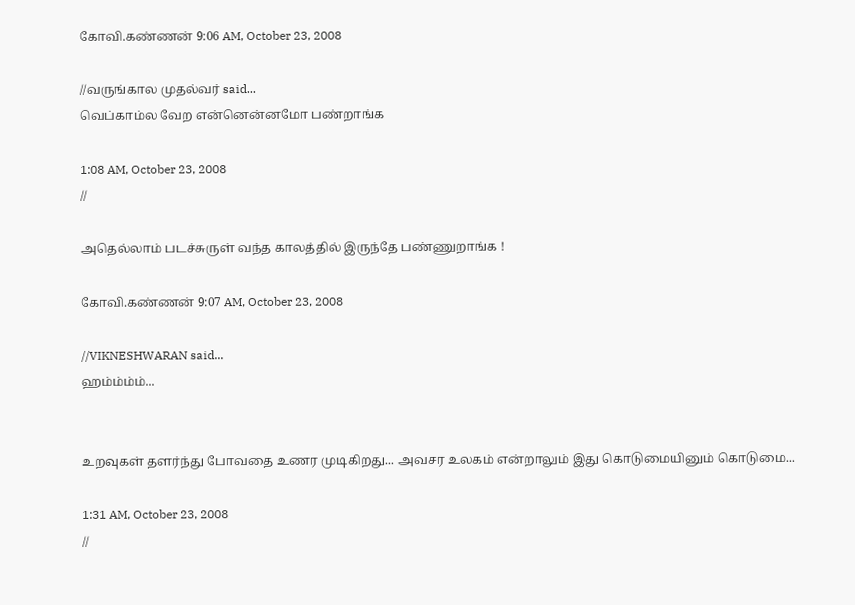கோவி.கண்ணன் 9:06 AM, October 23, 2008

//வருங்கால முதல்வர் said...
வெப்காம்ல வேற என்னென்னமோ பண்றாங்க

1:08 AM, October 23, 2008
//

அதெல்லாம் படச்சுருள் வந்த காலத்தில் இருந்தே பண்ணுறாங்க !

கோவி.கண்ணன் 9:07 AM, October 23, 2008

//VIKNESHWARAN said...
ஹம்ம்ம்ம்...


உறவுகள் தளர்ந்து போவதை உணர முடிகிறது... அவசர உலகம் என்றாலும் இது கொடுமையினும் கொடுமை...

1:31 AM, October 23, 2008
//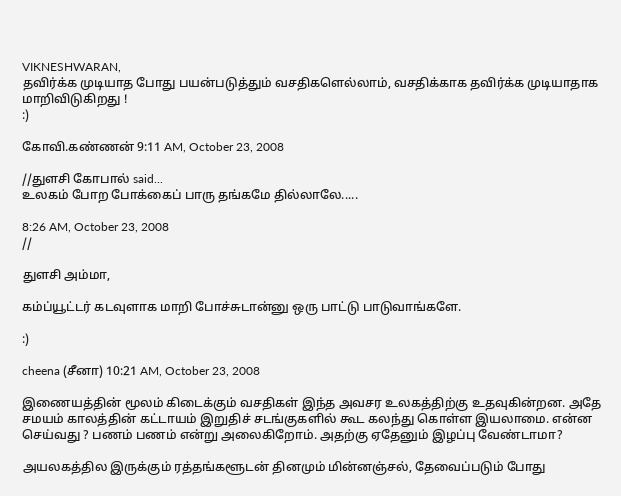VIKNESHWARAN,
தவிர்க்க முடியாத போது பயன்படுத்தும் வசதிகளெல்லாம், வசதிக்காக தவிர்க்க முடியாதாக மாறிவிடுகிறது !
:)

கோவி.கண்ணன் 9:11 AM, October 23, 2008

//துளசி கோபால் said...
உலகம் போற போக்கைப் பாரு தங்கமே தில்லாலே.....

8:26 AM, October 23, 2008
//

துளசி அம்மா,

கம்ப்யூட்டர் கடவுளாக மாறி போச்சுடான்னு ஒரு பாட்டு பாடுவாங்களே.

:)

cheena (சீனா) 10:21 AM, October 23, 2008

இணையத்தின் மூலம் கிடைக்கும் வசதிகள் இந்த அவசர உலகத்திற்கு உதவுகின்றன. அதே சமயம் காலத்தின் கட்டாயம் இறுதிச் சடங்குகளில் கூட கலந்து கொள்ள இயலாமை. என்ன செய்வது ? பணம் பணம் என்று அலைகிறோம். அதற்கு ஏதேனும் இழப்பு வேண்டாமா?

அயலகத்தில இருக்கும் ரத்தங்களூடன் தினமும் மின்னஞ்சல், தேவைப்படும் போது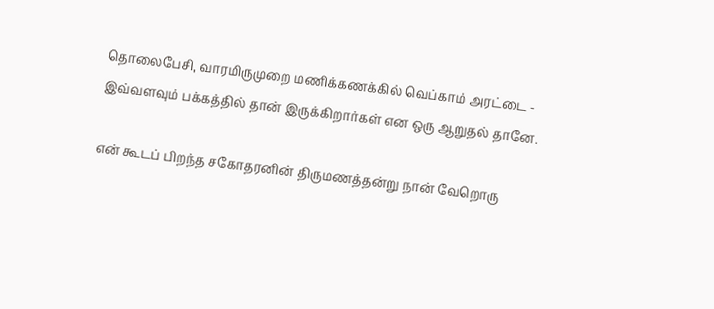தொலைபேசி, வாரமிருமுறை மணிக்கணக்கில் வெப்காம் அரட்டை - இவ்வளவும் பக்கத்தில் தான் இருக்கிறார்கள் என ஒரு ஆறுதல் தானே.

என் கூடப் பிறந்த சகோதரனின் திருமணத்தன்று நான் வேறொரு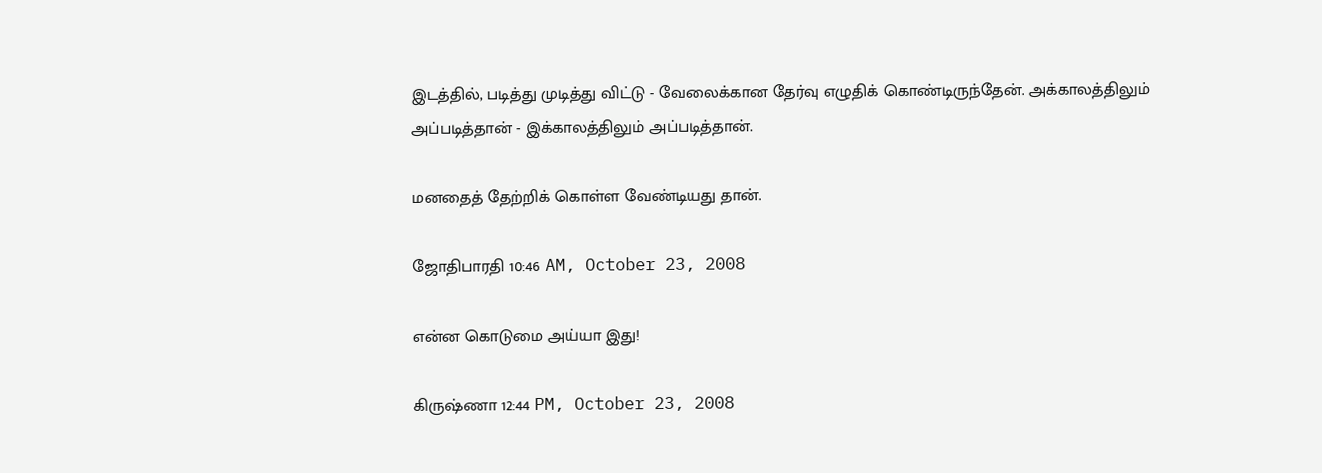இடத்தில், படித்து முடித்து விட்டு - வேலைக்கான தேர்வு எழுதிக் கொண்டிருந்தேன். அக்காலத்திலும் அப்படித்தான் - இக்காலத்திலும் அப்படித்தான்.

மனதைத் தேற்றிக் கொள்ள வேண்டியது தான்.

ஜோதிபாரதி 10:46 AM, October 23, 2008

என்ன கொடுமை அய்யா இது!

கிருஷ்ணா 12:44 PM, October 23, 2008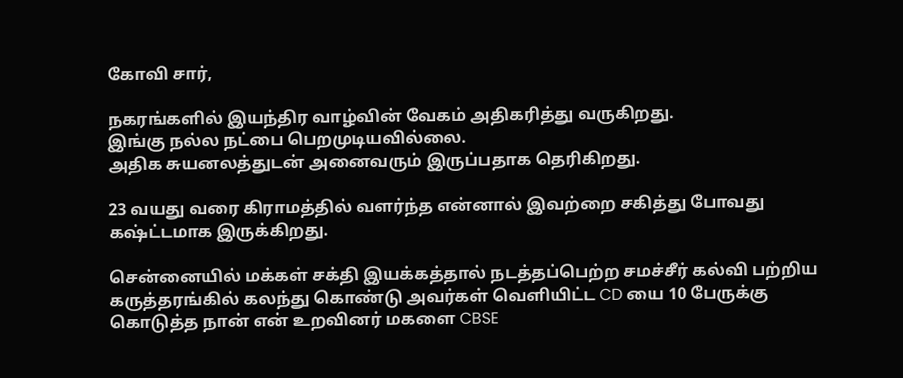கோவி சார்,

நகரங்களில் இயந்திர வாழ்வின் வேகம் அதிகரித்து வருகிறது.
இங்கு நல்ல நட்பை பெறமுடியவில்லை.
அதிக சுயனலத்துடன் அனைவரும் இருப்பதாக தெரிகிறது.

23 வயது வரை கிராமத்தில் வளர்ந்த என்னால் இவற்றை சகித்து போவது கஷ்ட்டமாக இருக்கிறது.

சென்னையில் மக்கள் சக்தி இயக்கத்தால் நடத்தப்பெற்ற சமச்சீர் கல்வி பற்றிய கருத்தரங்கில் கலந்து கொண்டு அவர்கள் வெளியிட்ட CD யை 10 பேருக்கு கொடுத்த நான் என் உறவினர் மகளை CBSE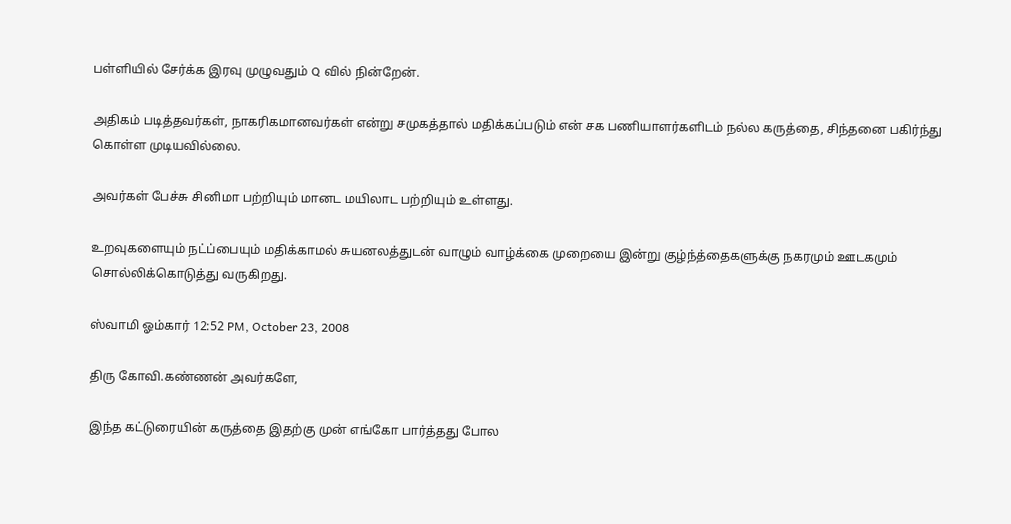பள்ளியில் சேர்க்க இரவு முழுவதும் Q வில் நின்றேன்.

அதிகம் படித்தவர்கள், நாகரிகமானவர்கள் என்று சமுகத்தால் மதிக்கப்படும் என் சக பணியாளர்களிடம் நல்ல கருத்தை, சிந்தனை பகிர்ந்து கொள்ள முடியவில்லை.

அவர்கள் பேச்சு சினிமா பற்றியும் மானட மயிலாட பற்றியும் உள்ளது.

உறவுகளையும் நட்ப்பையும் மதிக்காமல் சுயனலத்துடன் வாழும் வாழ்க்கை முறையை இன்று குழ்ந்த்தைகளுக்கு நகரமும் ஊடகமும் சொல்லிக்கொடுத்து வருகிறது.

ஸ்வாமி ஓம்கார் 12:52 PM, October 23, 2008

திரு கோவி.கண்ணன் அவர்களே,

இந்த கட்டுரையின் கருத்தை இதற்கு முன் எங்கோ பார்த்தது போல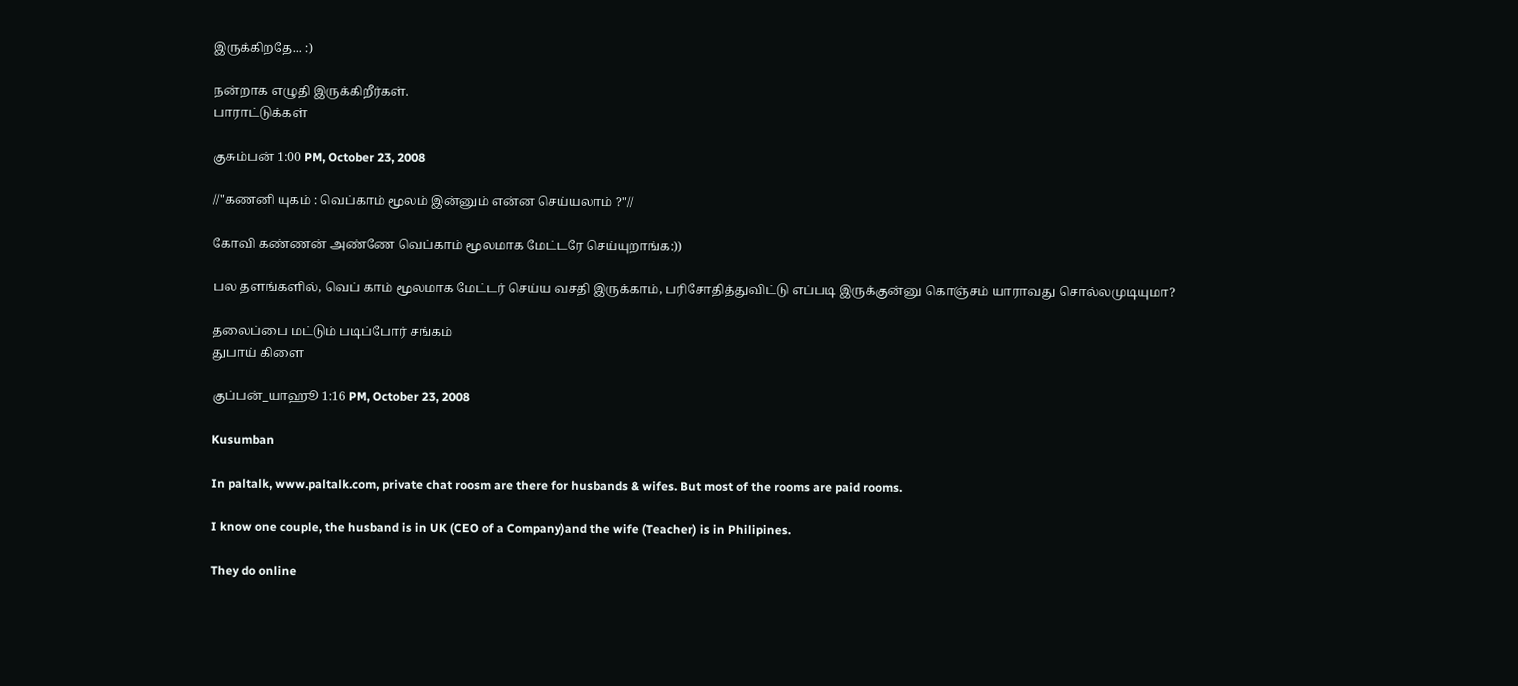இருக்கிறதே... :)

நன்றாக எழுதி இருக்கிறீர்கள்.
பாராட்டுக்கள்

குசும்பன் 1:00 PM, October 23, 2008

//"கணனி யுகம் : வெப்காம் மூலம் இன்னும் என்ன செய்யலாம் ?"//

கோவி கண்ணன் அண்ணே வெப்காம் மூலமாக மேட்டரே செய்யுறாங்க:))

பல தளங்களில், வெப் காம் மூலமாக மேட்டர் செய்ய வசதி இருக்காம், பரிசோதித்துவிட்டு எப்படி இருக்குன்னு கொஞ்சம் யாராவது சொல்லமுடியுமா?

தலைப்பை மட்டும் படிப்போர் சங்கம்
துபாய் கிளை

குப்பன்_யாஹூ 1:16 PM, October 23, 2008

Kusumban

In paltalk, www.paltalk.com, private chat roosm are there for husbands & wifes. But most of the rooms are paid rooms.

I know one couple, the husband is in UK (CEO of a Company)and the wife (Teacher) is in Philipines.

They do online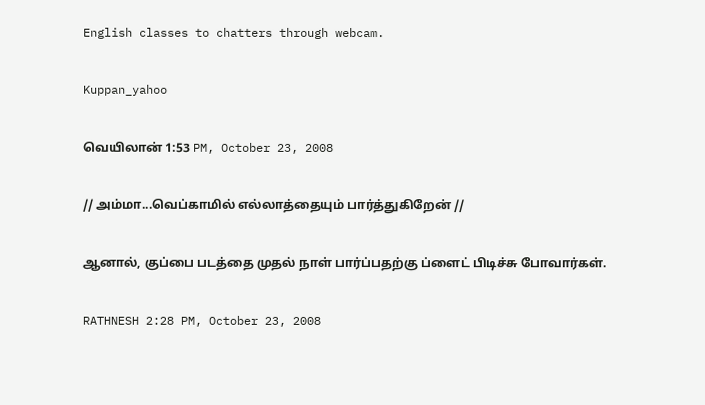English classes to chatters through webcam.

Kuppan_yahoo

வெயிலான் 1:53 PM, October 23, 2008

// அம்மா...வெப்காமில் எல்லாத்தையும் பார்த்துகிறேன் //

ஆனால், குப்பை படத்தை முதல் நாள் பார்ப்பதற்கு ப்ளைட் பிடிச்சு போவார்கள்.

RATHNESH 2:28 PM, October 23, 2008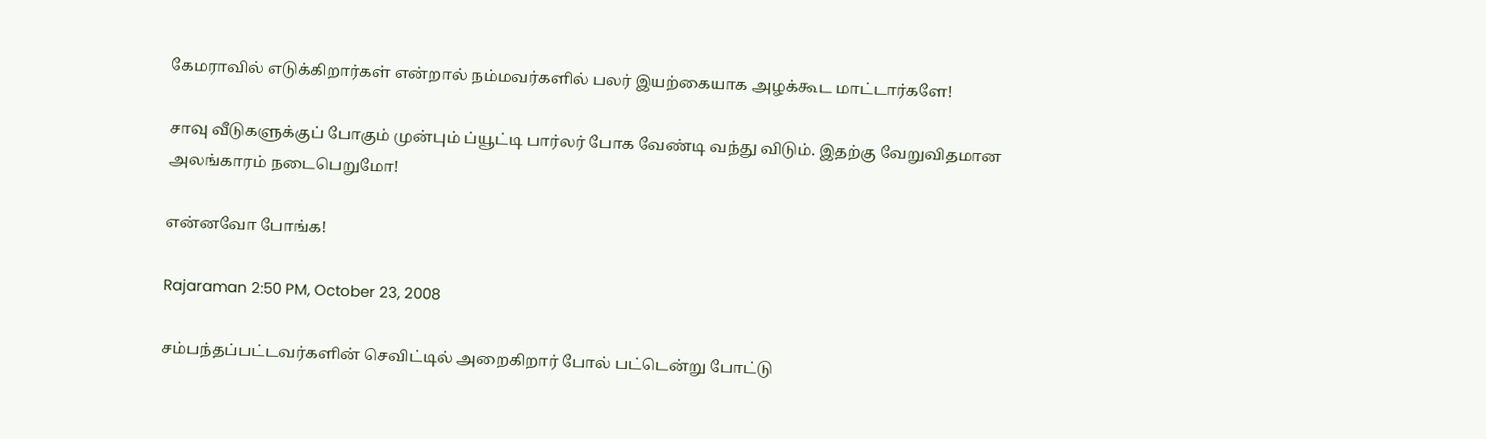கேமராவில் எடுக்கிறார்கள் என்றால் நம்மவர்களில் பலர் இயற்கையாக அழக்கூட மாட்டார்களே!

சாவு வீடுகளுக்குப் போகும் முன்பும் ப்யூட்டி பார்லர் போக வேண்டி வந்து விடும். இதற்கு வேறுவிதமான அலங்காரம் நடைபெறுமோ!

என்னவோ போங்க!

Rajaraman 2:50 PM, October 23, 2008

சம்பந்தப்பட்டவர்களின் செவிட்டில் அறைகிறார் போல் பட்டென்று போட்டு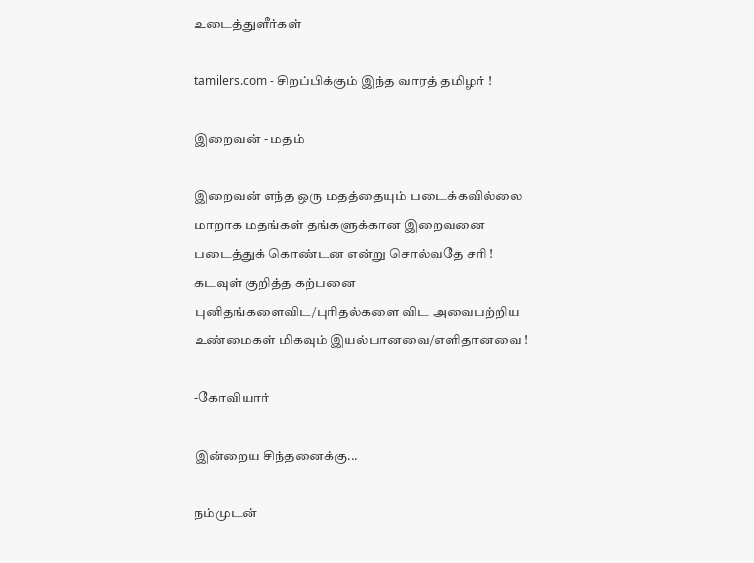உடைத்துளீர்கள்

tamilers.com - சிறப்பிக்கும் இந்த வாரத் தமிழர் !

இறைவன் - மதம்

இறைவன் எந்த ஒரு மதத்தையும் படைக்கவில்லை மாறாக மதங்கள் தங்களுக்கான இறைவனை படைத்துக் கொண்டன என்று சொல்வதே சரி !
கடவுள் குறித்த கற்பனை புனிதங்களைவிட/புரிதல்களை விட அவைபற்றிய உண்மைகள் மிகவும் இயல்பானவை/எளிதானவை !

-கோவியார்

இன்றைய சிந்தனைக்கு...

நம்முடன்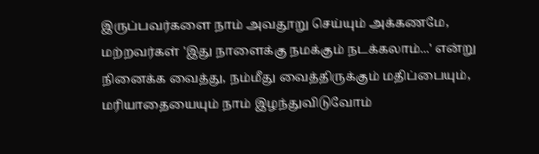இருப்பவர்களை நாம் அவதூறு செய்யும் அக்கணமே, மற்றவர்கள் 'இது நாளைக்கு நமக்கும் நடக்கலாம்...' என்று நினைக்க வைத்து, நம்மீது வைத்திருக்கும் மதிப்பையும், மரியாதையையும் நாம் இழந்துவிடுவோம்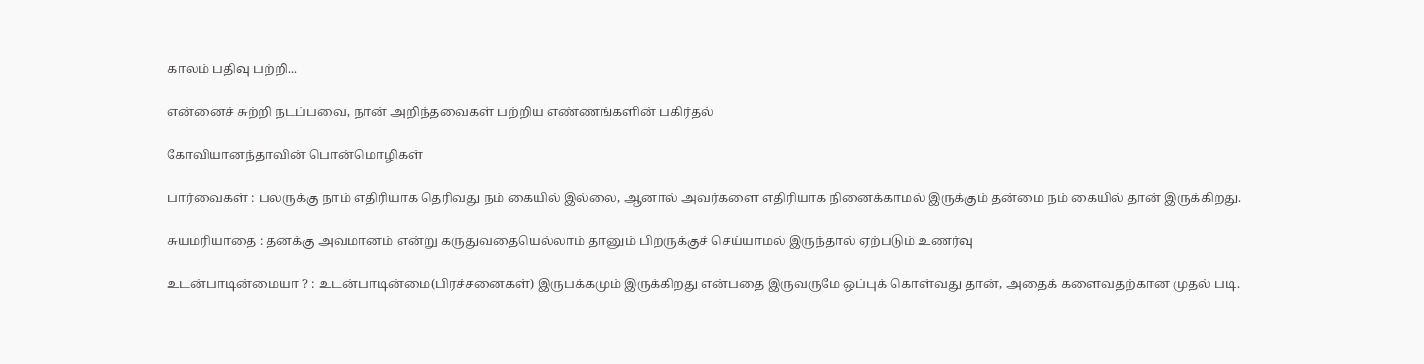காலம் பதிவு பற்றி...

என்னைச் சுற்றி நடப்பவை, நான் அறிந்தவைகள் பற்றிய எண்ணங்களின் பகிர்தல்

கோவியானந்தாவின் பொன்மொழிகள்

பார்வைகள் : பலருக்கு நாம் எதிரியாக தெரிவது நம் கையில் இல்லை, ஆனால் அவர்களை எதிரியாக நினைக்காமல் இருக்கும் தன்மை நம் கையில் தான் இருக்கிறது.

சுயமரியாதை : தனக்கு அவமானம் என்று கருதுவதையெல்லாம் தானும் பிறருக்குச் செய்யாமல் இருந்தால் ஏற்படும் உணர்வு

உடன்பாடின்மையா ? : உடன்பாடின்மை(பிரச்சனைகள்) இருபக்கமும் இருக்கிறது என்பதை இருவருமே ஒப்புக் கொள்வது தான், அதைக் களைவதற்கான முதல் படி.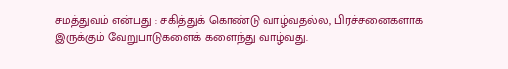சமத்துவம் என்பது : சகித்துக் கொண்டு வாழ்வதல்ல, பிரச்சனைகளாக இருக்கும் வேறுபாடுகளைக் களைந்து வாழ்வது.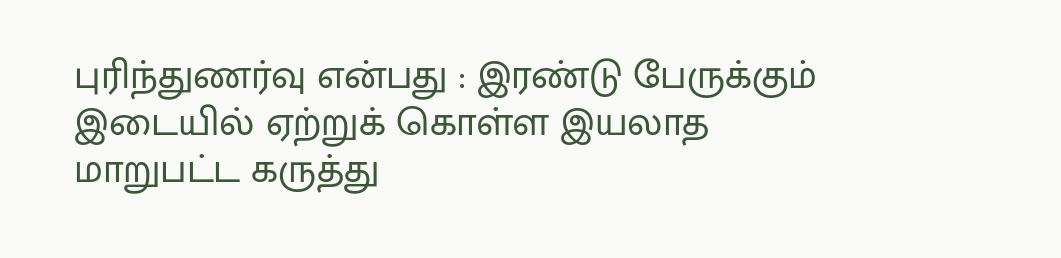புரிந்துணர்வு என்பது : இரண்டு பேருக்கும் இடையில் ஏற்றுக் கொள்ள இயலாத மாறுபட்ட கருத்து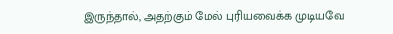இருந்தால், அதற்கும் மேல் புரியவைக்க முடியவே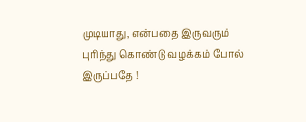முடியாது, என்பதை இருவரும் புரிந்து கொண்டு வழக்கம் போல் இருப்பதே !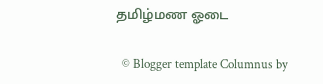தமிழ்மண ஓடை

  © Blogger template Columnus by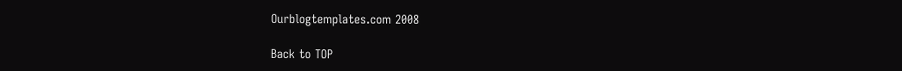Ourblogtemplates.com 2008

Back to TOP